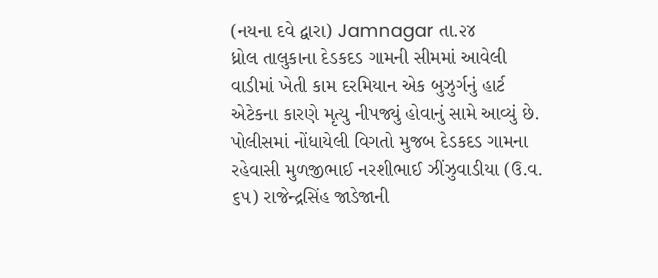(નયના દવે દ્વારા) Jamnagar તા.૨૪
ધ્રોલ તાલુકાના દેડકદડ ગામની સીમમાં આવેલી વાડીમાં ખેતી કામ દરમિયાન એક બુઝુર્ગનું હાર્ટ એટેકના કારણે મૃત્યુ નીપજ્યું હોવાનું સામે આવ્યું છે.
પોલીસમાં નોંધાયેલી વિગતો મુજબ દેડકદડ ગામના રહેવાસી મુળજીભાઈ નરશીભાઈ ઝીંઝુવાડીયા (ઉ.વ. ૬૫) રાજેન્દ્રસિંહ જાડેજાની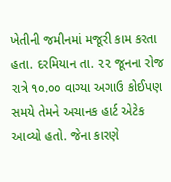ખેતીની જમીનમાં મજૂરી કામ કરતા હતા. દરમિયાન તા. ૨૨ જૂનના રોજ રાત્રે ૧૦.૦૦ વાગ્યા અગાઉ કોઈપણ સમયે તેમને અચાનક હાર્ટ એટેક આવ્યો હતો. જેના કારણે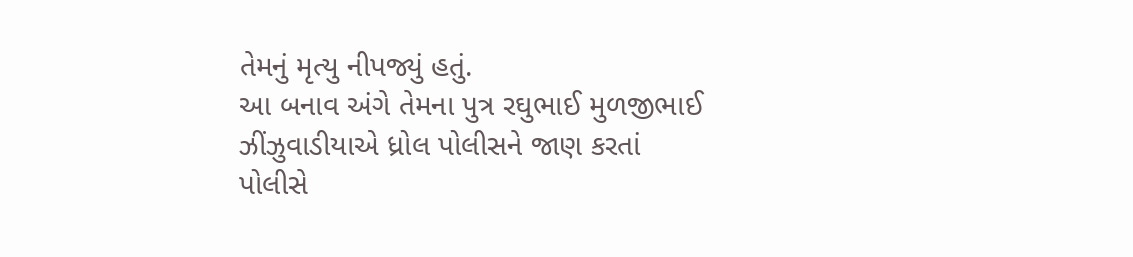તેમનું મૃત્યુ નીપજ્યું હતું.
આ બનાવ અંગે તેમના પુત્ર રઘુભાઈ મુળજીભાઈ ઝીંઝુવાડીયાએ ધ્રોલ પોલીસને જાણ કરતાં પોલીસે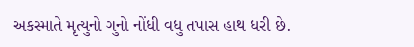અકસ્માતે મૃત્યુનો ગુનો નોંધી વધુ તપાસ હાથ ધરી છે.